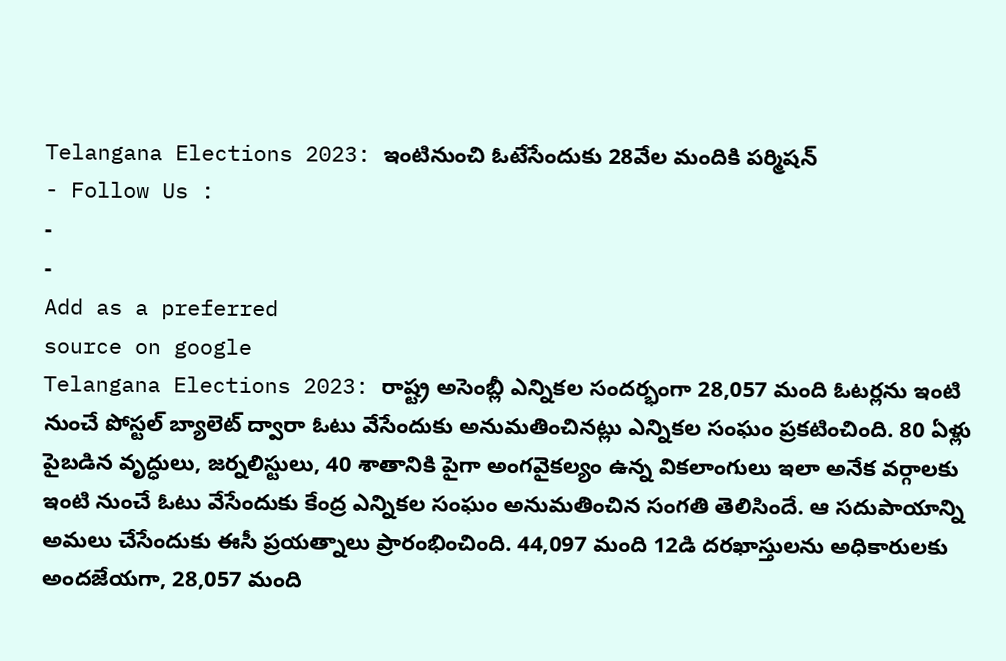Telangana Elections 2023: ఇంటినుంచి ఓటేసేందుకు 28వేల మందికి పర్మిషన్
- Follow Us :
-
-
Add as a preferred
source on google
Telangana Elections 2023: రాష్ట్ర అసెంబ్లీ ఎన్నికల సందర్భంగా 28,057 మంది ఓటర్లను ఇంటి నుంచే పోస్టల్ బ్యాలెట్ ద్వారా ఓటు వేసేందుకు అనుమతించినట్లు ఎన్నికల సంఘం ప్రకటించింది. 80 ఏళ్లు పైబడిన వృద్ధులు, జర్నలిస్టులు, 40 శాతానికి పైగా అంగవైకల్యం ఉన్న వికలాంగులు ఇలా అనేక వర్గాలకు ఇంటి నుంచే ఓటు వేసేందుకు కేంద్ర ఎన్నికల సంఘం అనుమతించిన సంగతి తెలిసిందే. ఆ సదుపాయాన్ని అమలు చేసేందుకు ఈసీ ప్రయత్నాలు ప్రారంభించింది. 44,097 మంది 12డి దరఖాస్తులను అధికారులకు అందజేయగా, 28,057 మంది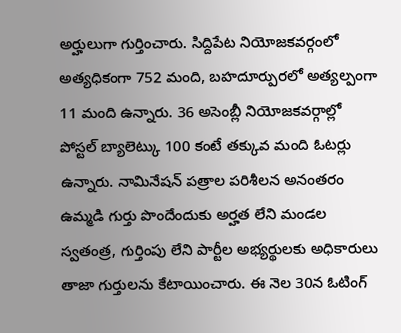అర్హులుగా గుర్తించారు. సిద్దిపేట నియోజకవర్గంలో అత్యధికంగా 752 మంది, బహదూర్పురలో అత్యల్పంగా 11 మంది ఉన్నారు. 36 అసెంబ్లీ నియోజకవర్గాల్లో పోస్టల్ బ్యాలెట్కు 100 కంటే తక్కువ మంది ఓటర్లు ఉన్నారు. నామినేషన్ పత్రాల పరిశీలన అనంతరం ఉమ్మడి గుర్తు పొందేందుకు అర్హత లేని మండల స్వతంత్ర, గుర్తింపు లేని పార్టీల అభ్యర్థులకు అధికారులు తాజా గుర్తులను కేటాయించారు. ఈ నెల 30న ఓటింగ్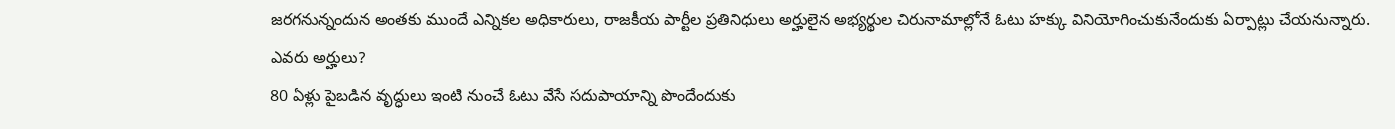జరగనున్నందున అంతకు ముందే ఎన్నికల అధికారులు, రాజకీయ పార్టీల ప్రతినిధులు అర్హులైన అభ్యర్థుల చిరునామాల్లోనే ఓటు హక్కు వినియోగించుకునేందుకు ఏర్పాట్లు చేయనున్నారు.
ఎవరు అర్హులు?
80 ఏళ్లు పైబడిన వృద్ధులు ఇంటి నుంచే ఓటు వేసే సదుపాయాన్ని పొందేందుకు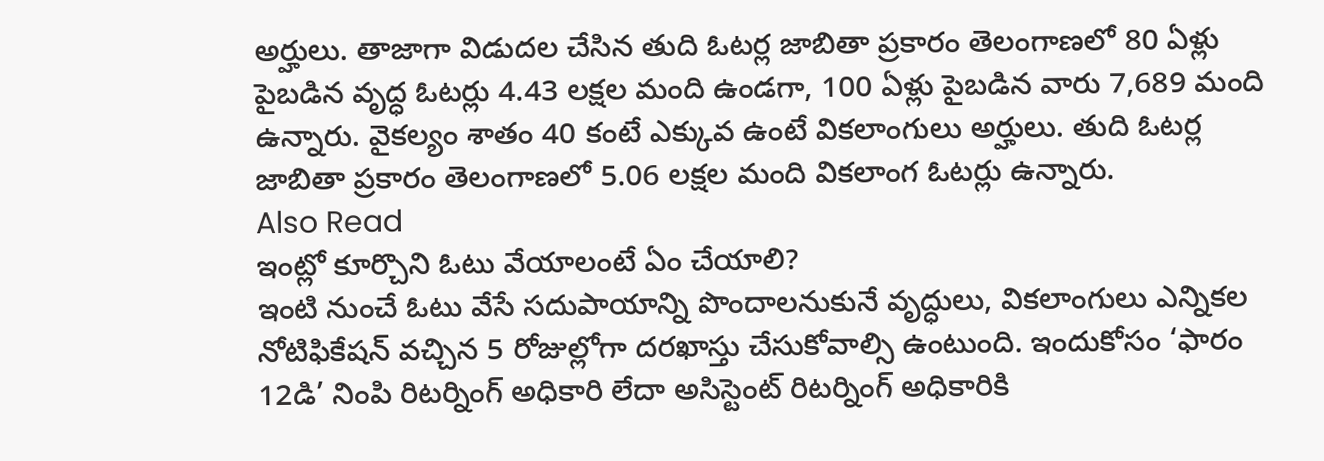అర్హులు. తాజాగా విడుదల చేసిన తుది ఓటర్ల జాబితా ప్రకారం తెలంగాణలో 80 ఏళ్లు పైబడిన వృద్ధ ఓటర్లు 4.43 లక్షల మంది ఉండగా, 100 ఏళ్లు పైబడిన వారు 7,689 మంది ఉన్నారు. వైకల్యం శాతం 40 కంటే ఎక్కువ ఉంటే వికలాంగులు అర్హులు. తుది ఓటర్ల జాబితా ప్రకారం తెలంగాణలో 5.06 లక్షల మంది వికలాంగ ఓటర్లు ఉన్నారు.
Also Read
ఇంట్లో కూర్చొని ఓటు వేయాలంటే ఏం చేయాలి?
ఇంటి నుంచే ఓటు వేసే సదుపాయాన్ని పొందాలనుకునే వృద్ధులు, వికలాంగులు ఎన్నికల నోటిఫికేషన్ వచ్చిన 5 రోజుల్లోగా దరఖాస్తు చేసుకోవాల్సి ఉంటుంది. ఇందుకోసం ‘ఫారం 12డి’ నింపి రిటర్నింగ్ అధికారి లేదా అసిస్టెంట్ రిటర్నింగ్ అధికారికి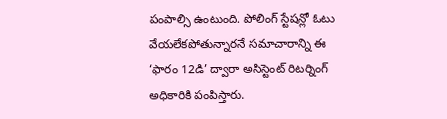పంపాల్సి ఉంటుంది. పోలింగ్ స్టేషన్లో ఓటు వేయలేకపోతున్నారనే సమాచారాన్ని ఈ ‘ఫారం 12డి’ ద్వారా అసిస్టెంట్ రిటర్నింగ్ అధికారికి పంపిస్తారు.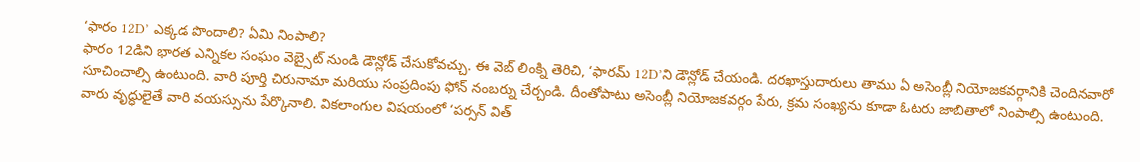‘ఫారం 12D’ ఎక్కడ పొందాలి? ఏమి నింపాలి?
ఫారం 12డిని భారత ఎన్నికల సంఘం వెబ్సైట్ నుండి డౌన్లోడ్ చేసుకోవచ్చు. ఈ వెబ్ లింక్ని తెరిచి, ‘ఫారమ్ 12D’ని డౌన్లోడ్ చేయండి. దరఖాస్తుదారులు తాము ఏ అసెంబ్లీ నియోజకవర్గానికి చెందినవారో సూచించాల్సి ఉంటుంది. వారి పూర్తి చిరునామా మరియు సంప్రదింపు ఫోన్ నంబర్ను చేర్చండి. దీంతోపాటు అసెంబ్లీ నియోజకవర్గం పేరు, క్రమ సంఖ్యను కూడా ఓటరు జాబితాలో నింపాల్సి ఉంటుంది. వారు వృద్ధులైతే వారి వయస్సును పేర్కొనాలి. వికలాంగుల విషయంలో ‘పర్సన్ విత్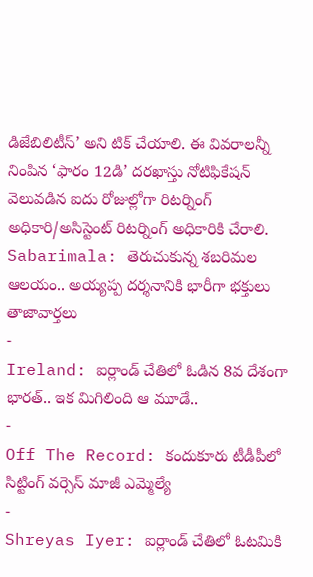డిజేబిలిటీస్’ అని టిక్ చేయాలి. ఈ వివరాలన్నీ నింపిన ‘ఫారం 12డి’ దరఖాస్తు నోటిఫికేషన్ వెలువడిన ఐదు రోజుల్లోగా రిటర్నింగ్ అధికారి/అసిస్టెంట్ రిటర్నింగ్ అధికారికి చేరాలి.
Sabarimala: తెరుచుకున్న శబరిమల ఆలయం.. అయ్యప్ప దర్శనానికి భారీగా భక్తులు
తాజావార్తలు
-
Ireland: ఐర్లాండ్ చేతిలో ఓడిన 8వ దేశంగా భారత్.. ఇక మిగిలింది ఆ మూడే..
-
Off The Record: కందుకూరు టీడీపీలో సిట్టింగ్ వర్సెస్ మాజీ ఎమ్మెల్యే
-
Shreyas Iyer: ఐర్లాండ్ చేతిలో ఓటమికి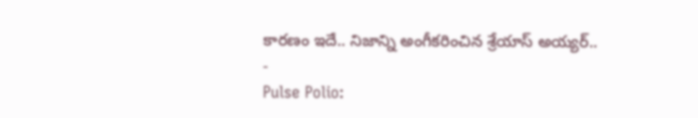కారణం ఇదే.. నిజాన్ని అంగీకరించిన శ్రేయాస్ అయ్యర్..
-
Pulse Polio: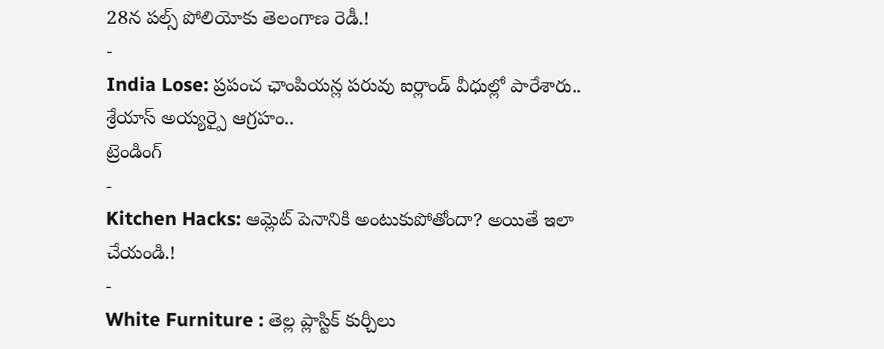28న పల్స్ పోలియోకు తెలంగాణ రెడీ.!
-
India Lose: ప్రపంచ ఛాంపియన్ల పరువు ఐర్లాండ్ వీధుల్లో పారేశారు.. శ్రేయాస్ అయ్యర్పై ఆగ్రహం..
ట్రెండింగ్
-
Kitchen Hacks: ఆమ్లెట్ పెనానికి అంటుకుపోతోందా? అయితే ఇలా చేయండి.!
-
White Furniture : తెల్ల ప్లాస్టిక్ కుర్చీలు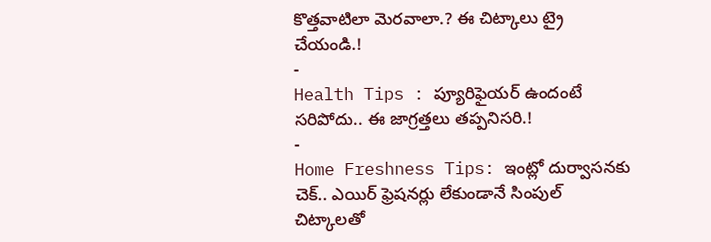కొత్తవాటిలా మెరవాలా.? ఈ చిట్కాలు ట్రై చేయండి.!
-
Health Tips : ప్యూరిఫైయర్ ఉందంటే సరిపోదు.. ఈ జాగ్రత్తలు తప్పనిసరి.!
-
Home Freshness Tips: ఇంట్లో దుర్వాసనకు చెక్.. ఎయిర్ ఫ్రెషనర్లు లేకుండానే సింపుల్ చిట్కాలతో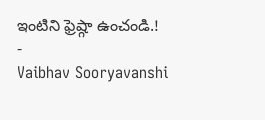ఇంటిని ఫ్రెష్గా ఉంచండి.!
-
Vaibhav Sooryavanshi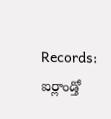Records: ఐర్లాండ్తో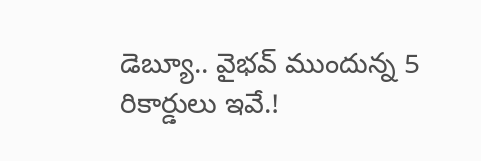డెబ్యూ.. వైభవ్ ముందున్న 5 రికార్డులు ఇవే.!